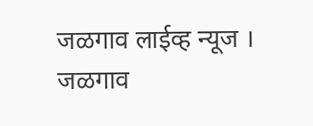जळगाव लाईव्ह न्यूज । जळगाव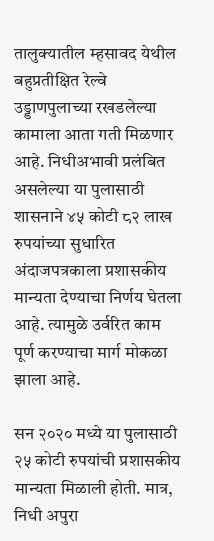तालुक्यातील म्हसावद येथील बहुप्रतीक्षित रेल्वे उड्डाणपुलाच्या रखडलेल्या कामाला आता गती मिळणार आहे. निधीअभावी प्रलंबित असलेल्या या पुलासाठी शासनाने ४५ कोटी ८२ लाख रुपयांच्या सुधारित अंदाजपत्रकाला प्रशासकीय मान्यता देण्याचा निर्णय घेतला आहे. त्यामुळे उर्वरित काम पूर्ण करण्याचा मार्ग मोकळा झाला आहे.

सन २०२० मध्ये या पुलासाठी २५ कोटी रुपयांची प्रशासकीय मान्यता मिळाली होती. मात्र, निधी अपुरा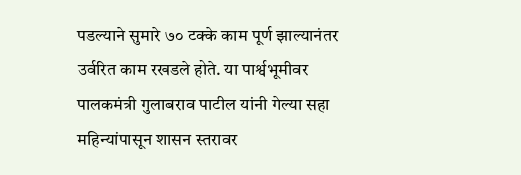पडल्याने सुमारे ७० टक्के काम पूर्ण झाल्यानंतर उर्वरित काम रखडले होते. या पार्श्वभूमीवर पालकमंत्री गुलाबराव पाटील यांनी गेल्या सहा महिन्यांपासून शासन स्तरावर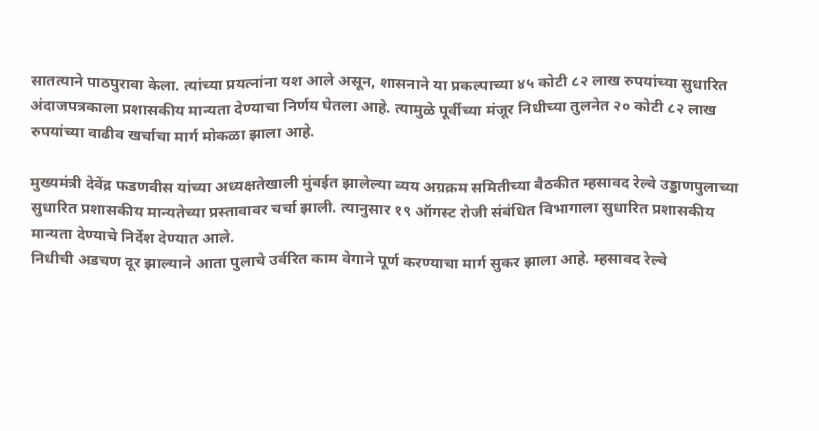सातत्याने पाठपुरावा केला. त्यांच्या प्रयत्नांना यश आले असून, शासनाने या प्रकल्पाच्या ४५ कोटी ८२ लाख रुपयांच्या सुधारित अंदाजपत्रकाला प्रशासकीय मान्यता देण्याचा निर्णय घेतला आहे. त्यामुळे पूर्वीच्या मंजूर निधीच्या तुलनेत २० कोटी ८२ लाख रुपयांच्या वाढीव खर्चाचा मार्ग मोकळा झाला आहे.

मुख्यमंत्री देवेंद्र फडणवीस यांच्या अध्यक्षतेखाली मुंबईत झालेल्या व्यय अग्रक्रम समितीच्या बैठकीत म्हसावद रेल्वे उड्डाणपुलाच्या सुधारित प्रशासकीय मान्यतेच्या प्रस्तावावर चर्चा झाली. त्यानुसार १९ ऑगस्ट रोजी संबंधित विभागाला सुधारित प्रशासकीय मान्यता देण्याचे निर्देश देण्यात आले.
निधीची अडचण दूर झाल्याने आता पुलाचे उर्वरित काम वेगाने पूर्ण करण्याचा मार्ग सुकर झाला आहे. म्हसावद रेल्वे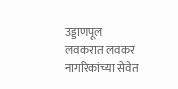उड्डाणपूल लवकरात लवकर नागरिकांच्या सेवेत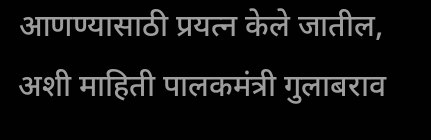आणण्यासाठी प्रयत्न केले जातील, अशी माहिती पालकमंत्री गुलाबराव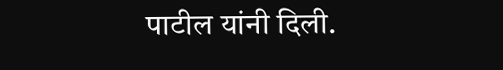पाटील यांनी दिली.